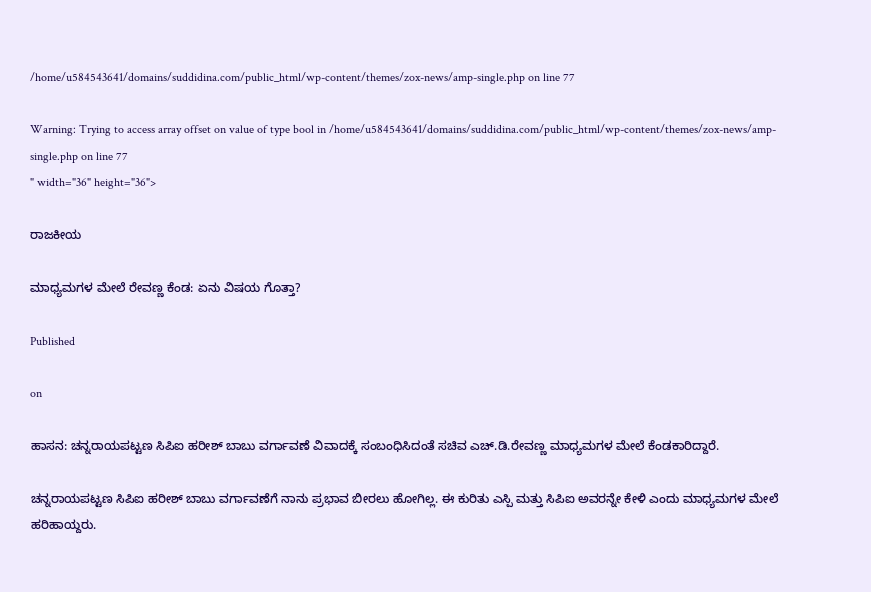/home/u584543641/domains/suddidina.com/public_html/wp-content/themes/zox-news/amp-single.php on line 77

Warning: Trying to access array offset on value of type bool in /home/u584543641/domains/suddidina.com/public_html/wp-content/themes/zox-news/amp-single.php on line 77
" width="36" height="36">

ರಾಜಕೀಯ

ಮಾಧ್ಯಮಗಳ ಮೇಲೆ ರೇವಣ್ಣ ಕೆಂಡ: ಏನು ವಿಷಯ ಗೊತ್ತಾ?

Published

on

ಹಾಸನ: ಚನ್ನರಾಯಪಟ್ಟಣ ಸಿಪಿಐ ಹರೀಶ್ ಬಾಬು ವರ್ಗಾವಣೆ ವಿವಾದಕ್ಕೆ ಸಂಬಂಧಿಸಿದಂತೆ ಸಚಿವ ಎಚ್.ಡಿ.ರೇವಣ್ಣ ಮಾಧ್ಯಮಗಳ ಮೇಲೆ ಕೆಂಡಕಾರಿದ್ದಾರೆ.

ಚನ್ನರಾಯಪಟ್ಟಣ ಸಿಪಿಐ ಹರೀಶ್ ಬಾಬು ವರ್ಗಾವಣೆಗೆ ನಾನು ಪ್ರಭಾವ ಬೀರಲು ಹೋಗಿಲ್ಲ. ಈ ಕುರಿತು ಎಸ್ಪಿ ಮತ್ತು ಸಿಪಿಐ ಅವರನ್ನೇ ಕೇಳಿ ಎಂದು ಮಾಧ್ಯಮಗಳ ಮೇಲೆ ಹರಿಹಾಯ್ದರು.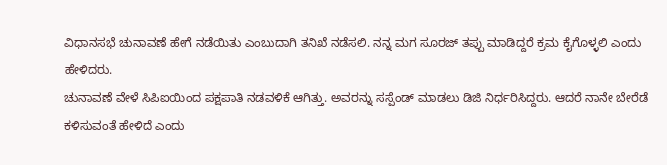ವಿಧಾನಸಭೆ ಚುನಾವಣೆ ಹೇಗೆ ನಡೆಯಿತು ಎಂಬುದಾಗಿ ತನಿಖೆ ನಡೆಸಲಿ. ನನ್ನ ಮಗ ಸೂರಜ್ ತಪ್ಪು ಮಾಡಿದ್ದರೆ ಕ್ರಮ ಕೈಗೊಳ್ಳಲಿ ಎಂದು ಹೇಳಿದರು.
ಚುನಾವಣೆ ವೇಳೆ ಸಿಪಿಐಯಿಂದ ಪಕ್ಷಪಾತಿ ನಡವಳಿಕೆ ಆಗಿತ್ತು. ಅವರನ್ನು ಸಸ್ಪೆಂಡ್ ಮಾಡಲು ಡಿಜಿ ನಿರ್ಧರಿಸಿದ್ದರು. ಆದರೆ ನಾನೇ‌ ಬೇರೆಡೆ ಕಳಿಸುವಂತೆ ಹೇಳಿದೆ ಎಂದು‌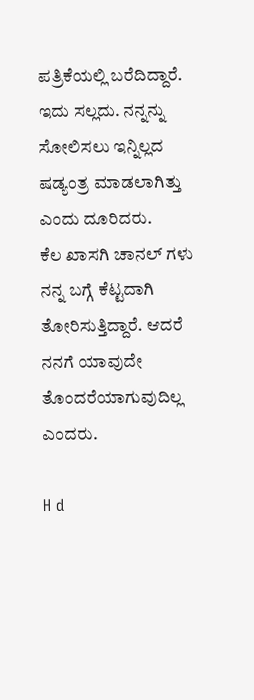ಪತ್ರಿಕೆಯಲ್ಲಿ ಬರೆದಿದ್ದಾರೆ. ಇದು ಸಲ್ಲದು. ನನ್ನನ್ನು ಸೋಲಿಸಲು ಇನ್ನಿಲ್ಲದ ಷಡ್ಯಂತ್ರ ಮಾಡಲಾಗಿತ್ತು ಎಂದು ದೂರಿದರು.
ಕೆಲ ಖಾಸಗಿ ಚಾನಲ್ ಗಳು ನನ್ನ ಬಗ್ಗೆ ಕೆಟ್ಟದಾಗಿ ತೋರಿಸುತ್ತಿದ್ದಾರೆ. ಆದರೆ ನನಗೆ ಯಾವುದೇ ತೊಂದರೆಯಾಗುವುದಿಲ್ಲ ಎಂದರು.

H d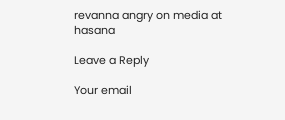revanna angry on media at hasana

Leave a Reply

Your email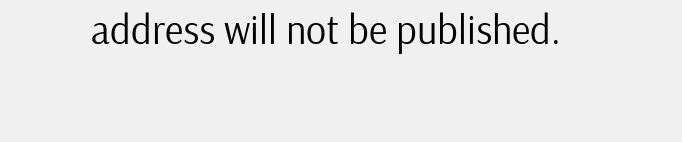address will not be published.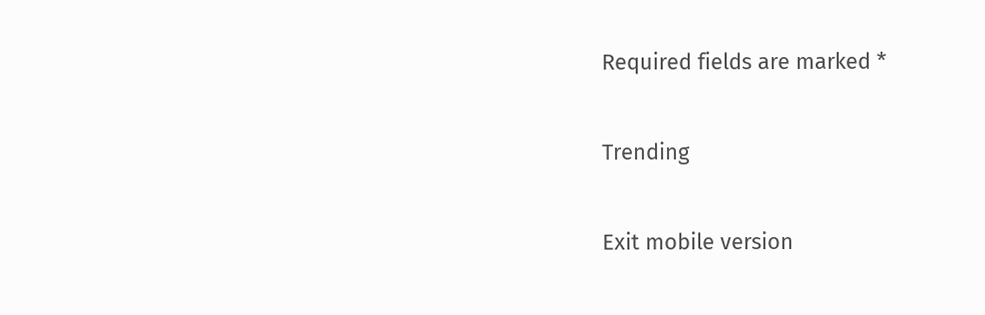Required fields are marked *

Trending

Exit mobile version